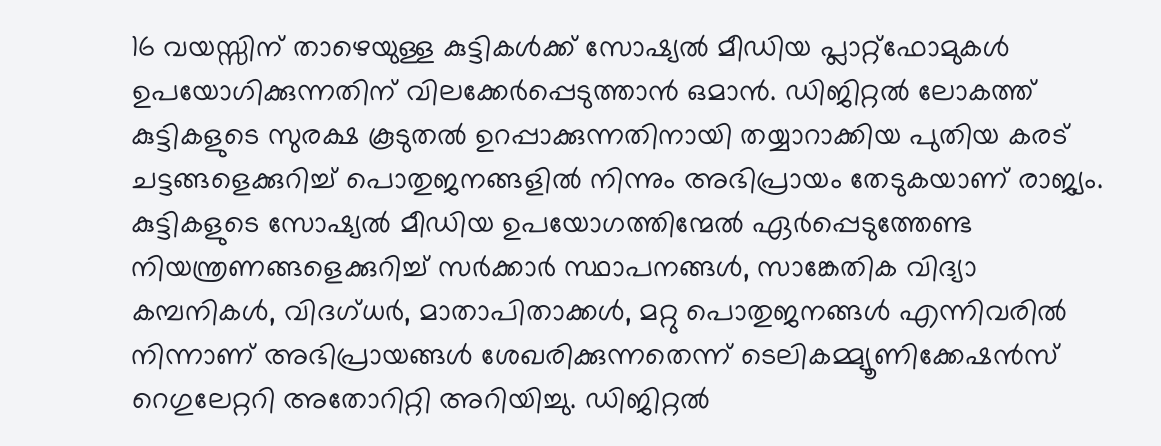16 വയസ്സിന് താഴെയുള്ള കുട്ടികൾക്ക് സോഷ്യൽ മീഡിയ പ്ലാറ്റ്ഫോമുകൾ ഉപയോഗിക്കുന്നതിന് വിലക്കേർപ്പെടുത്താൻ ഒമാൻ. ഡിജിറ്റൽ ലോകത്ത് കുട്ടികളുടെ സുരക്ഷ കൂടുതൽ ഉറപ്പാക്കുന്നതിനായി തയ്യാറാക്കിയ പുതിയ കരട് ചട്ടങ്ങളെക്കുറിച്ച് പൊതുജനങ്ങളിൽ നിന്നും അഭിപ്രായം തേടുകയാണ് രാജ്യം.
കുട്ടികളുടെ സോഷ്യൽ മീഡിയ ഉപയോഗത്തിന്മേൽ ഏർപ്പെടുത്തേണ്ട നിയന്ത്രണങ്ങളെക്കുറിച്ച് സർക്കാർ സ്ഥാപനങ്ങൾ, സാങ്കേതിക വിദ്യാ കമ്പനികൾ, വിദഗ്ധർ, മാതാപിതാക്കൾ, മറ്റു പൊതുജനങ്ങൾ എന്നിവരിൽ നിന്നാണ് അഭിപ്രായങ്ങൾ ശേഖരിക്കുന്നതെന്ന് ടെലികമ്മ്യൂണിക്കേഷൻസ് റെഗുലേറ്ററി അതോറിറ്റി അറിയിച്ചു. ഡിജിറ്റൽ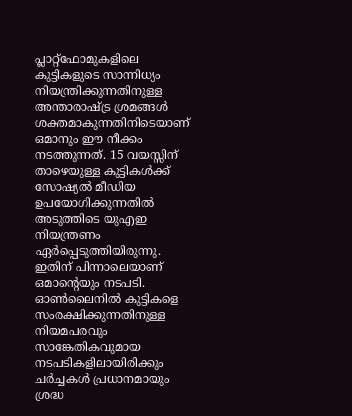പ്ലാറ്റ്ഫോമുകളിലെ കുട്ടികളുടെ സാന്നിധ്യം നിയന്ത്രിക്കുന്നതിനുള്ള അന്താരാഷ്ട്ര ശ്രമങ്ങൾ ശക്തമാകുന്നതിനിടെയാണ് ഒമാനും ഈ നീക്കം നടത്തുന്നത്. 15 വയസ്സിന് താഴെയുള്ള കുട്ടികൾക്ക് സോഷ്യൽ മീഡിയ ഉപയോഗിക്കുന്നതിൽ അടുത്തിടെ യുഎഇ നിയന്ത്രണം ഏർപ്പെടുത്തിയിരുന്നു. ഇതിന് പിന്നാലെയാണ് ഒമാന്റെയും നടപടി.
ഓൺലൈനിൽ കുട്ടികളെ സംരക്ഷിക്കുന്നതിനുള്ള നിയമപരവും സാങ്കേതികവുമായ നടപടികളിലായിരിക്കും ചർച്ചകൾ പ്രധാനമായും ശ്രദ്ധ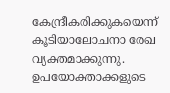കേന്ദ്രീകരിക്കുകയെന്ന് കൂടിയാലോചനാ രേഖ വ്യക്തമാക്കുന്നു. ഉപയോക്താക്കളുടെ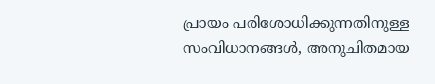പ്രായം പരിശോധിക്കുന്നതിനുള്ള സംവിധാനങ്ങൾ, അനുചിതമായ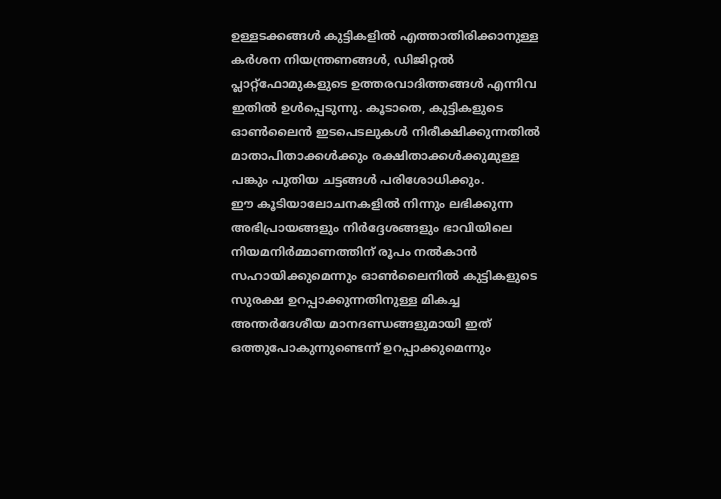ഉള്ളടക്കങ്ങൾ കുട്ടികളിൽ എത്താതിരിക്കാനുള്ള കർശന നിയന്ത്രണങ്ങൾ, ഡിജിറ്റൽ പ്ലാറ്റ്ഫോമുകളുടെ ഉത്തരവാദിത്തങ്ങൾ എന്നിവ ഇതിൽ ഉൾപ്പെടുന്നു. കൂടാതെ, കുട്ടികളുടെ ഓൺലൈൻ ഇടപെടലുകൾ നിരീക്ഷിക്കുന്നതിൽ മാതാപിതാക്കൾക്കും രക്ഷിതാക്കൾക്കുമുള്ള പങ്കും പുതിയ ചട്ടങ്ങൾ പരിശോധിക്കും.
ഈ കൂടിയാലോചനകളിൽ നിന്നും ലഭിക്കുന്ന അഭിപ്രായങ്ങളും നിർദ്ദേശങ്ങളും ഭാവിയിലെ നിയമനിർമ്മാണത്തിന് രൂപം നൽകാൻ സഹായിക്കുമെന്നും ഓൺലൈനിൽ കുട്ടികളുടെ സുരക്ഷ ഉറപ്പാക്കുന്നതിനുള്ള മികച്ച അന്തർദേശീയ മാനദണ്ഡങ്ങളുമായി ഇത് ഒത്തുപോകുന്നുണ്ടെന്ന് ഉറപ്പാക്കുമെന്നും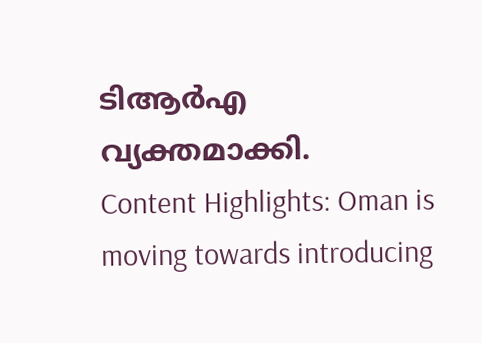ടിആർഎ വ്യക്തമാക്കി.
Content Highlights: Oman is moving towards introducing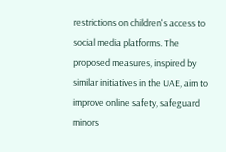restrictions on children's access to social media platforms. The proposed measures, inspired by similar initiatives in the UAE, aim to improve online safety, safeguard minors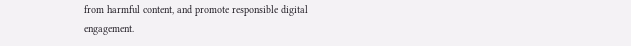from harmful content, and promote responsible digital engagement.